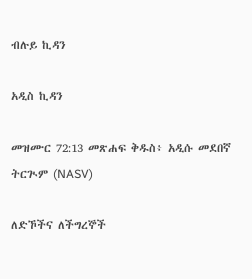ብሉይ ኪዳን

አዲስ ኪዳን

መዝሙር 72:13 መጽሐፍ ቅዱስ፥ አዲሱ መደበኛ ትርጒም (NASV)

ለድኾችና ለችግረኞች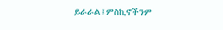ይራራል፤ምስኪኖችንም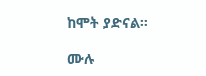ከሞት ያድናል።

ሙሉ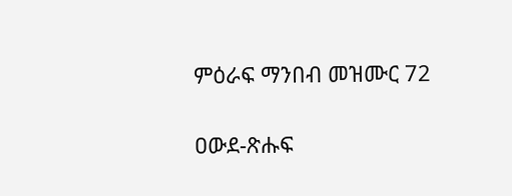ምዕራፍ ማንበብ መዝሙር 72

ዐውደ-ጽሑፍ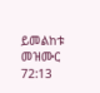ይመልከቱ መዝሙር 72:13